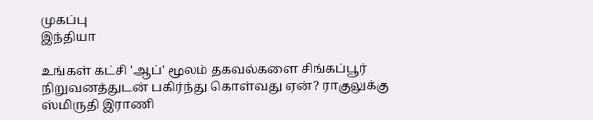முகப்பு
இந்தியா

உங்கள் கட்சி 'ஆப்' மூலம் தகவல்களை சிங்கப்பூர் நிறுவனத்துடன் பகிர்ந்து கொள்வது ஏன்? ராகுலுக்கு ஸ்மிருதி இராணி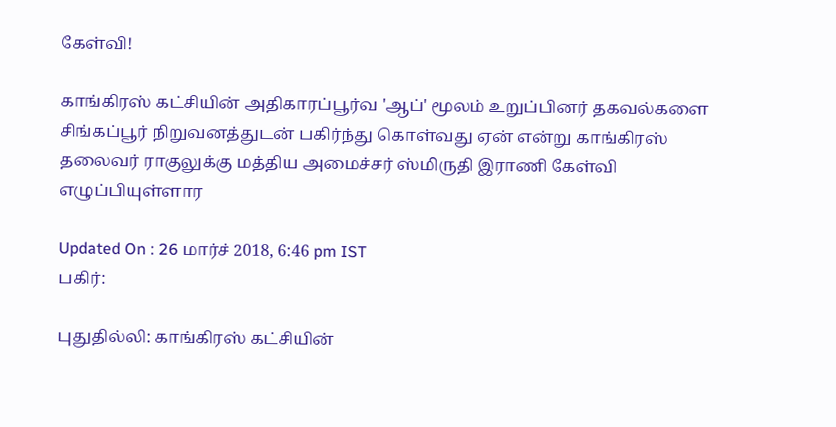கேள்வி!

காங்கிரஸ் கட்சியின் அதிகாரப்பூர்வ 'ஆப்' மூலம் உறுப்பினர் தகவல்களை சிங்கப்பூர் நிறுவனத்துடன் பகிர்ந்து கொள்வது ஏன் என்று காங்கிரஸ் தலைவர் ராகுலுக்கு மத்திய அமைச்சர் ஸ்மிருதி இராணி கேள்வி எழுப்பியுள்ளார

Updated On : 26 மார்ச் 2018, 6:46 pm IST
பகிர்:

புதுதில்லி: காங்கிரஸ் கட்சியின்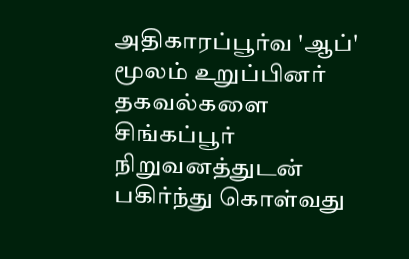அதிகாரப்பூர்வ 'ஆப்' மூலம் உறுப்பினர் தகவல்களை சிங்கப்பூர் நிறுவனத்துடன் பகிர்ந்து கொள்வது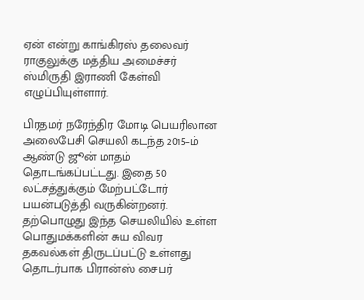ஏன் என்று காங்கிரஸ் தலைவர் ராகுலுக்கு மத்திய அமைச்சர் ஸ்மிருதி இராணி கேள்வி எழுப்பியுள்ளார்.

பிரதமர் நரேந்திர மோடி பெயரிலான அலைபேசி செயலி கடந்த 2015–ம் ஆண்டு ஜூன் மாதம் தொடங்கப்பட்டது. இதை 50 லட்சத்துக்கும் மேற்பட்டோர் பயன்படுத்தி வருகின்றனர். தற்பொழுது இந்த செயலியில் உள்ள பொதுமக்களின் சுய விவர தகவல்கள் திருடப்பட்டு உள்ளது தொடர்பாக பிரான்ஸ் சைபர்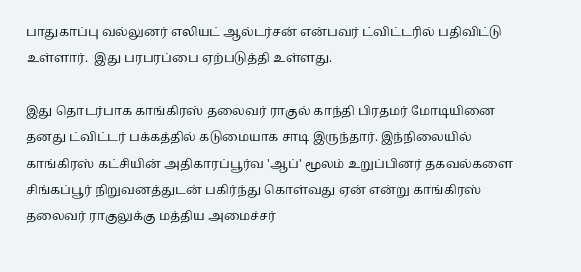பாதுகாப்பு வல்லுனர் எலியட் ஆல்டர்சன் என்பவர் ட்விட்டரில் பதிவிட்டு உள்ளார்.  இது பரபரப்பை ஏற்படுத்தி உள்ளது.

இது தொடர்பாக காங்கிரஸ் தலைவர் ராகுல் காந்தி பிரதமர் மோடியினை தனது ட்விட்டர் பக்கத்தில் கடுமையாக சாடி இருந்தார். இந்நிலையில் காங்கிரஸ் கட்சியின் அதிகாரப்பூர்வ 'ஆப்' மூலம் உறுப்பினர் தகவல்களை சிங்கப்பூர் நிறுவனத்துடன் பகிர்ந்து கொள்வது ஏன் என்று காங்கிரஸ் தலைவர் ராகுலுக்கு மத்திய அமைச்சர்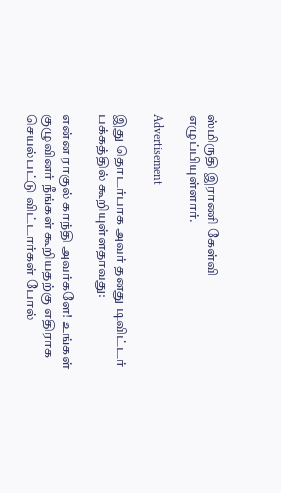ஸ்மிருதி இராணி கேள்வி எழுப்பியுள்ளார்.

Advertisement

இது தொடர்பாக அவர் தனது டிவிட்டர் பக்கத்தில் கூறியுள்ளதாவது:

என்ன ராகுல் காந்தி அவர்களே! உங்கள் குழுவினர் நீங்கள் கூறியதற்கு எதிராக செயல்பட்டு விட்டார்கள் போல்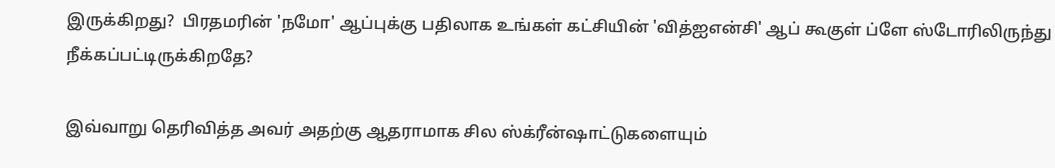இருக்கிறது?  பிரதமரின் 'நமோ' ஆப்புக்கு பதிலாக உங்கள் கட்சியின் 'வித்ஐஎன்சி' ஆப் கூகுள் ப்ளே ஸ்டோரிலிருந்து நீக்கப்பட்டிருக்கிறதே?

இவ்வாறு தெரிவித்த அவர் அதற்கு ஆதராமாக சில ஸ்க்ரீன்ஷாட்டுகளையும்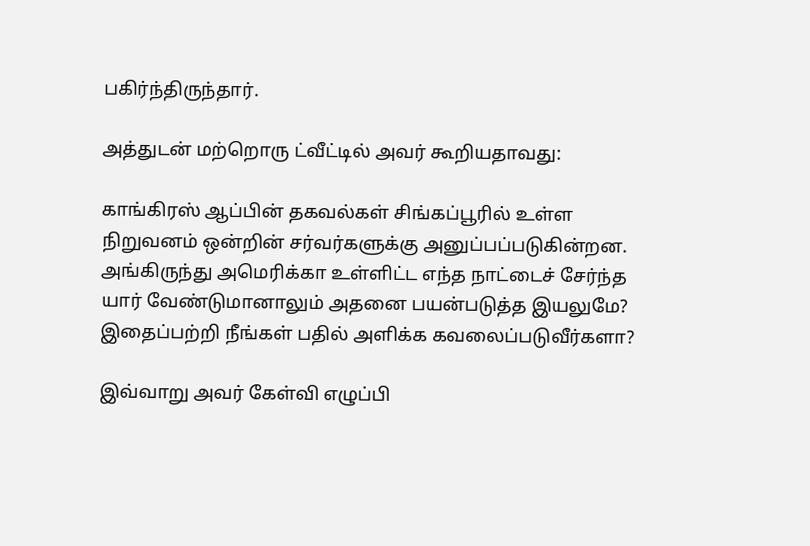பகிர்ந்திருந்தார்.

அத்துடன் மற்றொரு ட்வீட்டில் அவர் கூறியதாவது:

காங்கிரஸ் ஆப்பின் தகவல்கள் சிங்கப்பூரில் உள்ள நிறுவனம் ஒன்றின் சர்வர்களுக்கு அனுப்பப்படுகின்றன. அங்கிருந்து அமெரிக்கா உள்ளிட்ட எந்த நாட்டைச் சேர்ந்த யார் வேண்டுமானாலும் அதனை பயன்படுத்த இயலுமே? இதைப்பற்றி நீங்கள் பதில் அளிக்க கவலைப்படுவீர்களா?

இவ்வாறு அவர் கேள்வி எழுப்பி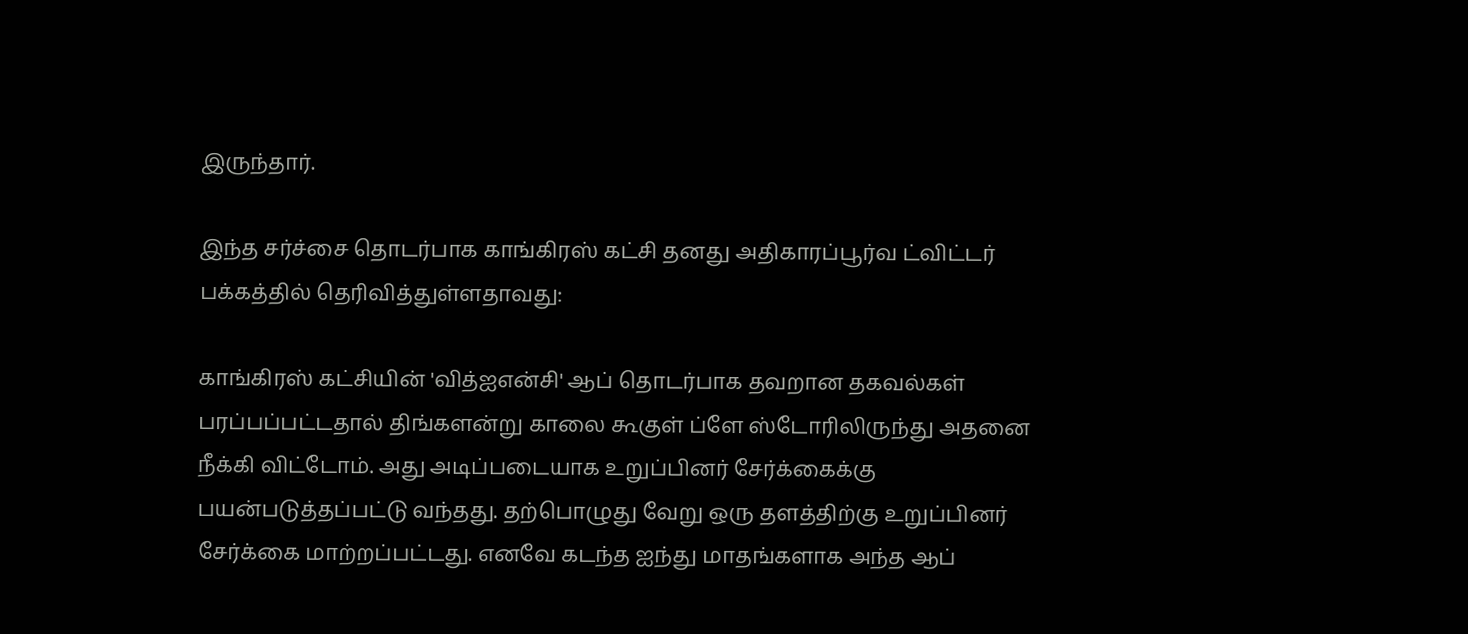இருந்தார்.

இந்த சர்ச்சை தொடர்பாக காங்கிரஸ் கட்சி தனது அதிகாரப்பூர்வ ட்விட்டர் பக்கத்தில் தெரிவித்துள்ளதாவது:

காங்கிரஸ் கட்சியின் 'வித்ஐஎன்சி' ஆப் தொடர்பாக தவறான தகவல்கள் பரப்பப்பட்டதால் திங்களன்று காலை கூகுள் ப்ளே ஸ்டோரிலிருந்து அதனை நீக்கி விட்டோம். அது அடிப்படையாக உறுப்பினர் சேர்க்கைக்கு பயன்படுத்தப்பட்டு வந்தது. தற்பொழுது வேறு ஒரு தளத்திற்கு உறுப்பினர் சேர்க்கை மாற்றப்பட்டது. எனவே கடந்த ஐந்து மாதங்களாக அந்த ஆப்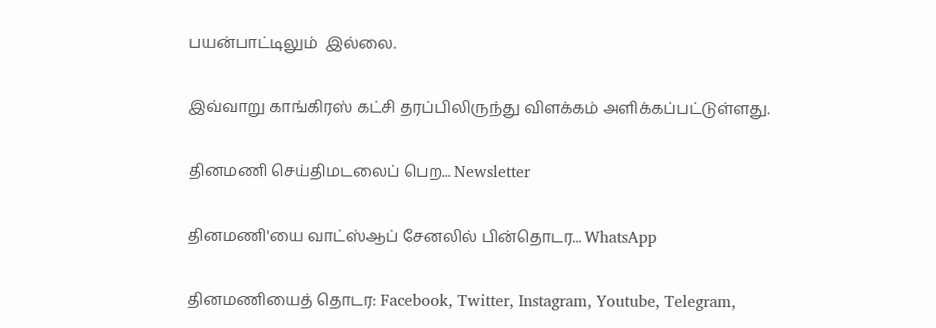பயன்பாட்டிலும்  இல்லை.

இவ்வாறு காங்கிரஸ் கட்சி தரப்பிலிருந்து விளக்கம் அளிக்கப்பட்டுள்ளது.

தினமணி செய்திமடலைப் பெற... Newsletter

தினமணி'யை வாட்ஸ்ஆப் சேனலில் பின்தொடர... WhatsApp

தினமணியைத் தொடர: Facebook, Twitter, Instagram, Youtube, Telegram,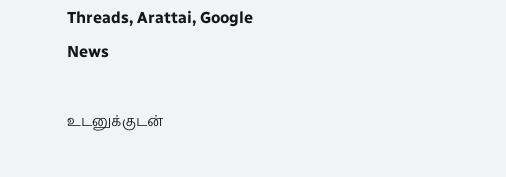Threads, Arattai, Google News

உடனுக்குடன்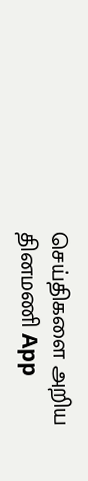செய்திகளை அறிய தினமணி App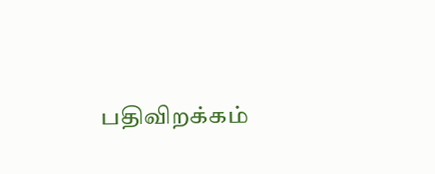பதிவிறக்கம்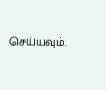செய்யவும்.